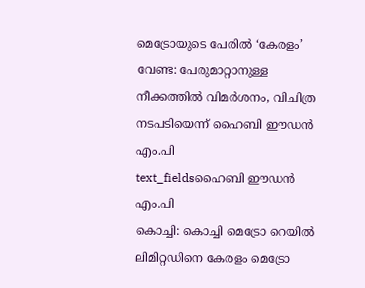മെട്രോയുടെ പേരിൽ ‘കേരളം’ വേണ്ട: പേരുമാറ്റാനുള്ള നീക്കത്തിൽ വിമർശനം, വിചിത്ര നടപടിയെന്ന് ഹൈബി ഈഡൻ എം.പി
text_fieldsഹൈബി ഈഡൻ എം.പി
കൊച്ചി: കൊച്ചി മെട്രോ റെയിൽ ലിമിറ്റഡിനെ കേരളം മെട്രോ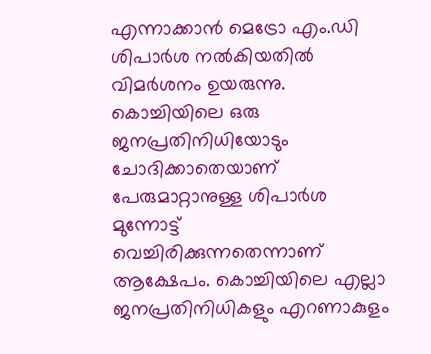എന്നാക്കാൻ മെട്രോ എം.ഡി ശിപാർശ നൽകിയതിൽ വിമർശനം ഉയരുന്നു. കൊച്ചിയിലെ ഒരു ജനപ്രതിനിധിയോടും ചോദിക്കാതെയാണ് പേരുമാറ്റാനുള്ള ശിപാർശ മുന്നോട്ട് വെച്ചിരിക്കുന്നതെന്നാണ് ആക്ഷേപം. കൊച്ചിയിലെ എല്ലാ ജനപ്രതിനിധികളും എറണാകുളം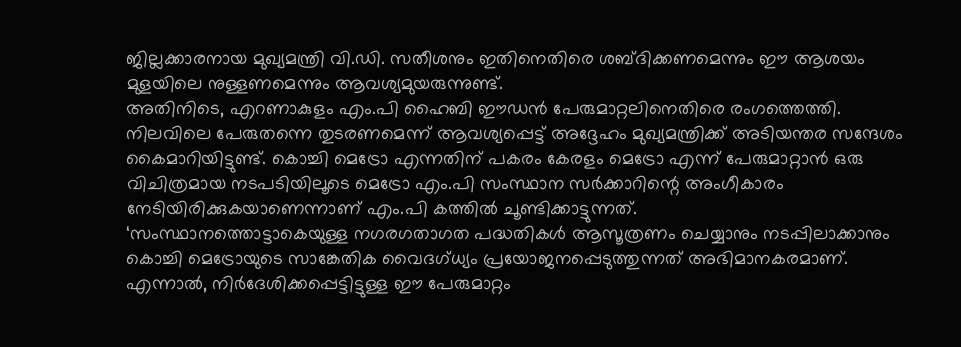ജില്ലക്കാരനായ മുഖ്യമന്ത്രി വി.ഡി. സതീശനും ഇതിനെതിരെ ശബ്ദിക്കണമെന്നും ഈ ആശയം മുളയിലെ നുള്ളണമെന്നും ആവശ്യമുയരുന്നുണ്ട്.
അതിനിടെ, എറണാകുളം എം.പി ഹൈബി ഈഡൻ പേരുമാറ്റലിനെതിരെ രംഗത്തെത്തി. നിലവിലെ പേരുതന്നെ തുടരണമെന്ന് ആവശ്യപ്പെട്ട് അദ്ദേഹം മുഖ്യമന്ത്രിക്ക് അടിയന്തര സന്ദേശം കൈമാറിയിട്ടുണ്ട്. കൊച്ചി മെട്രോ എന്നതിന് പകരം കേരളം മെട്രോ എന്ന് പേരുമാറ്റാൻ ഒരു വിചിത്രമായ നടപടിയിലൂടെ മെട്രോ എം.പി സംസ്ഥാന സർക്കാറിന്റെ അംഗീകാരം നേടിയിരിക്കുകയാണെന്നാണ് എം.പി കത്തിൽ ചൂണ്ടിക്കാട്ടുന്നത്.
‘സംസ്ഥാനത്തൊട്ടാകെയുള്ള നഗരഗതാഗത പദ്ധതികൾ ആസൂത്രണം ചെയ്യാനും നടപ്പിലാക്കാനും കൊച്ചി മെട്രോയുടെ സാങ്കേതിക വൈദഗ്ധ്യം പ്രയോജനപ്പെടുത്തുന്നത് അഭിമാനകരമാണ്. എന്നാൽ, നിർദേശിക്കപ്പെട്ടിട്ടുള്ള ഈ പേരുമാറ്റം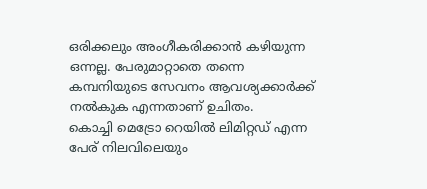ഒരിക്കലും അംഗീകരിക്കാൻ കഴിയുന്ന ഒന്നല്ല. പേരുമാറ്റാതെ തന്നെ കമ്പനിയുടെ സേവനം ആവശ്യക്കാർക്ക് നൽകുക എന്നതാണ് ഉചിതം.
കൊച്ചി മെട്രോ റെയിൽ ലിമിറ്റഡ് എന്ന പേര് നിലവിലെയും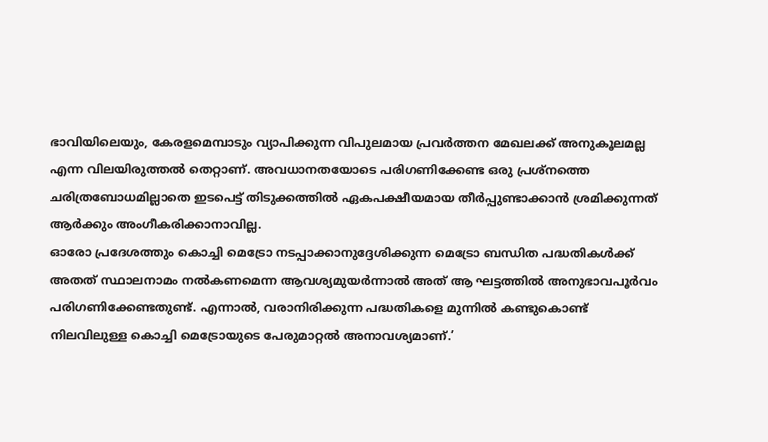ഭാവിയിലെയും, കേരളമെമ്പാടും വ്യാപിക്കുന്ന വിപുലമായ പ്രവർത്തന മേഖലക്ക് അനുകൂലമല്ല എന്ന വിലയിരുത്തൽ തെറ്റാണ്. അവധാനതയോടെ പരിഗണിക്കേണ്ട ഒരു പ്രശ്നത്തെ ചരിത്രബോധമില്ലാതെ ഇടപെട്ട് തിടുക്കത്തിൽ ഏകപക്ഷീയമായ തീർപ്പുണ്ടാക്കാൻ ശ്രമിക്കുന്നത് ആർക്കും അംഗീകരിക്കാനാവില്ല.
ഓരോ പ്രദേശത്തും കൊച്ചി മെട്രോ നടപ്പാക്കാനുദ്ദേശിക്കുന്ന മെട്രോ ബന്ധിത പദ്ധതികൾക്ക് അതത് സ്ഥാലനാമം നൽകണമെന്ന ആവശ്യമുയർന്നാൽ അത് ആ ഘട്ടത്തിൽ അനുഭാവപൂർവം പരിഗണിക്കേണ്ടതുണ്ട്. എന്നാൽ, വരാനിരിക്കുന്ന പദ്ധതികളെ മുന്നിൽ കണ്ടുകൊണ്ട് നിലവിലുള്ള കൊച്ചി മെട്രോയുടെ പേരുമാറ്റൽ അനാവശ്യമാണ്.’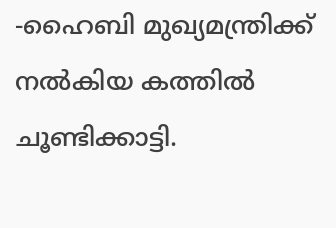-ഹൈബി മുഖ്യമന്ത്രിക്ക് നൽകിയ കത്തിൽ ചൂണ്ടിക്കാട്ടി.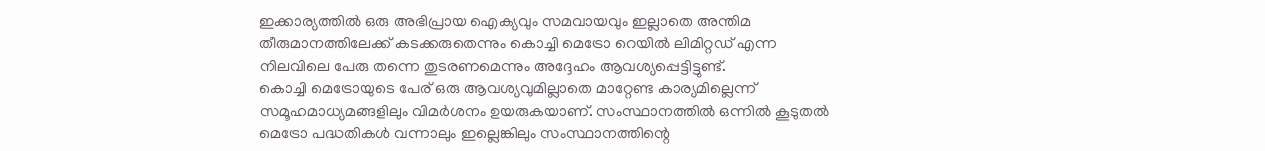ഇക്കാര്യത്തിൽ ഒരു അഭിപ്രായ ഐക്യവും സമവായവും ഇല്ലാതെ അന്തിമ തീരുമാനത്തിലേക്ക് കടക്കരുതെന്നും കൊച്ചി മെട്രോ റെയിൽ ലിമിറ്റഡ് എന്ന നിലവിലെ പേരു തന്നെ തുടരണമെന്നും അദ്ദേഹം ആവശ്യപ്പെട്ടിട്ടുണ്ട്.
കൊച്ചി മെട്രോയുടെ പേര് ഒരു ആവശ്യവുമില്ലാതെ മാറ്റേണ്ട കാര്യമില്ലെന്ന് സമൂഹമാധ്യമങ്ങളിലും വിമർശനം ഉയരുകയാണ്. സംസ്ഥാനത്തിൽ ഒന്നിൽ കൂടുതൽ മെട്രോ പദ്ധതികൾ വന്നാലും ഇല്ലെങ്കിലും സംസ്ഥാനത്തിന്റെ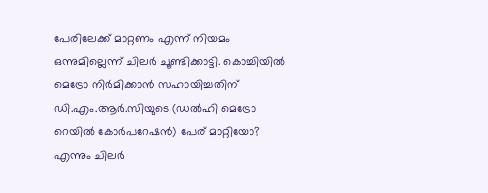പേരിലേക്ക് മാറ്റണം എന്ന് നിയമം ഒന്നുമില്ലെന്ന് ചിലർ ചൂണ്ടിക്കാട്ടി. കൊച്ചിയിൽ മെട്രോ നിർമിക്കാൻ സഹായിച്ചതിന് ഡി.എം.ആർ.സിയുടെ (ഡൽഹി മെട്രോ റെയിൽ കോർപറേഷൻ) പേര് മാറ്റിയോ? എന്നും ചിലർ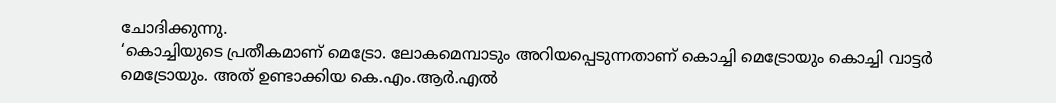ചോദിക്കുന്നു.
‘കൊച്ചിയുടെ പ്രതീകമാണ് മെട്രോ. ലോകമെമ്പാടും അറിയപ്പെടുന്നതാണ് കൊച്ചി മെട്രോയും കൊച്ചി വാട്ടർ മെട്രോയും. അത് ഉണ്ടാക്കിയ കെ.എം.ആർ.എൽ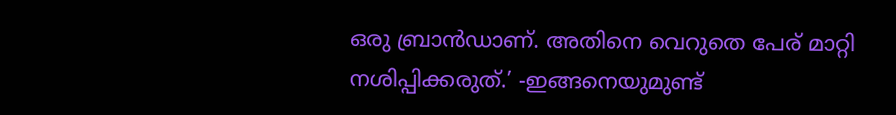ഒരു ബ്രാൻഡാണ്. അതിനെ വെറുതെ പേര് മാറ്റി നശിപ്പിക്കരുത്.’ -ഇങ്ങനെയുമുണ്ട്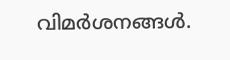വിമർശനങ്ങൾ.